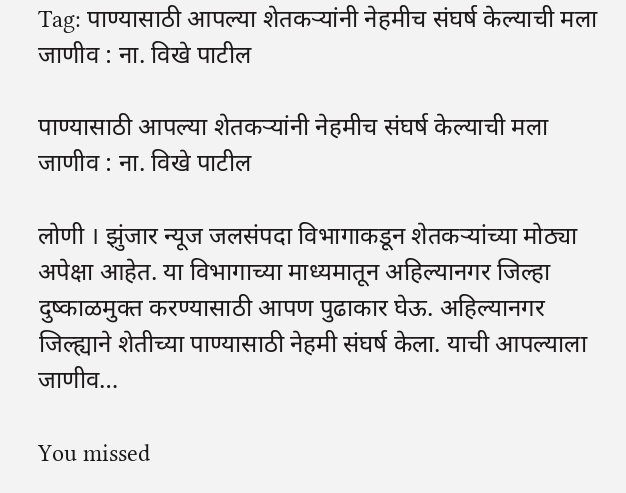Tag: पाण्यासाठी आपल्या शेतकऱ्यांनी नेहमीच संघर्ष केल्याची मला जाणीव : ना. विखे पाटील

पाण्यासाठी आपल्या शेतकऱ्यांनी नेहमीच संघर्ष केल्याची मला जाणीव : ना. विखे पाटील

लोणी । झुंजार न्यूज जलसंपदा विभागाकडून शेतकऱ्यांच्या मोठ्या अपेक्षा आहेत. या विभागाच्या माध्यमातून अहिल्यानगर जिल्हा दुष्काळमुक्त करण्यासाठी आपण पुढाकार घेऊ. अहिल्यानगर जिल्ह्याने शेतीच्या पाण्यासाठी नेहमी संघर्ष केला. याची आपल्याला जाणीव…

You missed